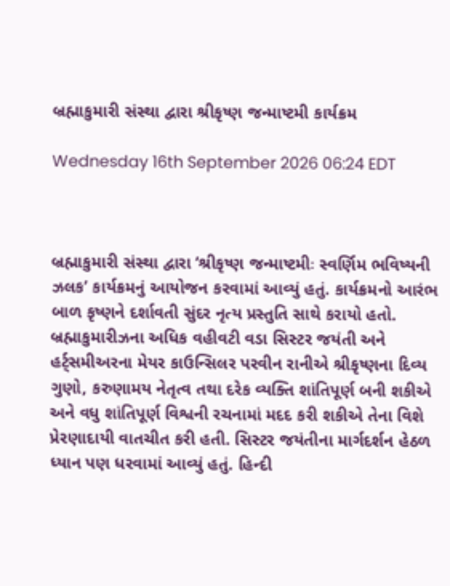બ્રહ્માકુમારી સંસ્થા દ્વારા શ્રીકૃષ્ણ જન્માષ્ટમી કાર્યક્રમ

Wednesday 16th September 2026 06:24 EDT



બ્રહ્માકુમારી સંસ્થા દ્વારા ‘શ્રીકૃષ્ણ જન્માષ્ટમીઃ સ્વર્ણિમ ભવિષ્યની ઝલક’ કાર્યક્રમનું આયોજન કરવામાં આવ્યું હતું. કાર્યક્રમનો આરંભ બાળ કૃષ્ણને દર્શાવતી સુંદર નૃત્ય પ્રસ્તુતિ સાથે કરાયો હતો. બ્રહ્માકુમારીઝના અધિક વહીવટી વડા સિસ્ટર જયંતી અને હર્ટ્સમીઅરના મેયર કાઉન્સિલર પરવીન રાનીએ શ્રીકૃષ્ણના દિવ્ય ગુણો, કરુણામય નેતૃત્વ તથા દરેક વ્યક્તિ શાંતિપૂર્ણ બની શકીએ અને વધુ શાંતિપૂર્ણ વિશ્વની રચનામાં મદદ કરી શકીએ તેના વિશે પ્રેરણાદાયી વાતચીત કરી હતી. સિસ્ટર જયંતીના માર્ગદર્શન હેઠળ ધ્યાન પણ ધરવામાં આવ્યું હતું. હિન્દી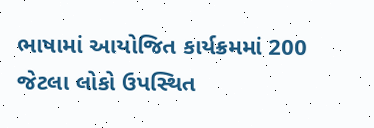ભાષામાં આયોજિત કાર્યક્રમમાં 200 જેટલા લોકો ઉપસ્થિત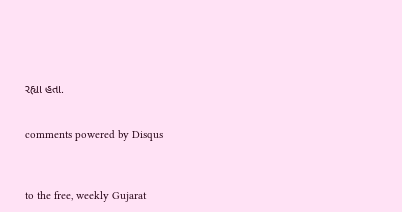રહ્યા હતા.


comments powered by Disqus



to the free, weekly Gujarat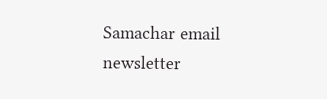Samachar email newsletter